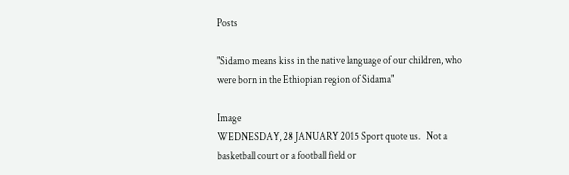Posts

"Sidamo means kiss in the native language of our children, who were born in the Ethiopian region of Sidama"

Image
WEDNESDAY, 28 JANUARY 2015 Sport quote us.   Not a basketball court or a football field or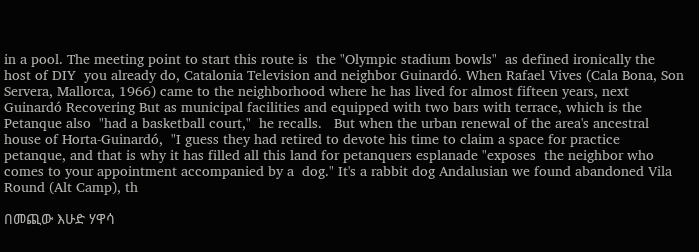in a pool. The meeting point to start this route is  the "Olympic stadium bowls"  as defined ironically the host of DIY  you already do, Catalonia Television and neighbor Guinardó. When Rafael Vives (Cala Bona, Son Servera, Mallorca, 1966) came to the neighborhood where he has lived for almost fifteen years, next Guinardó Recovering But as municipal facilities and equipped with two bars with terrace, which is the Petanque also  "had a basketball court,"  he recalls.   But when the urban renewal of the area's ancestral house of Horta-Guinardó,  "I guess they had retired to devote his time to claim a space for practice petanque, and that is why it has filled all this land for petanquers esplanade "exposes  the neighbor who comes to your appointment accompanied by a  dog." It's a rabbit dog Andalusian we found abandoned Vila Round (Alt Camp), th

በመጪው እሁድ ሃዋሳ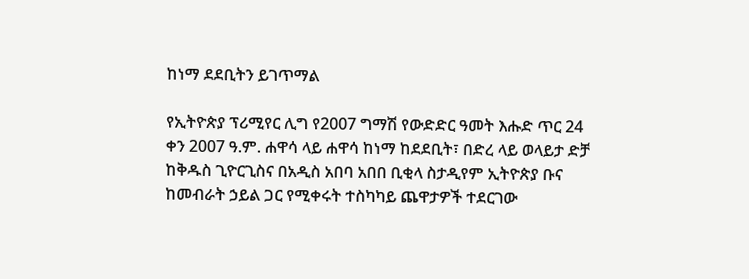ከነማ ደደቢትን ይገጥማል

የኢትዮጵያ ፕሪሚየር ሊግ የ2007 ግማሽ የውድድር ዓመት እሑድ ጥር 24 ቀን 2007 ዓ.ም. ሐዋሳ ላይ ሐዋሳ ከነማ ከደደቢት፣ በድረ ላይ ወላይታ ድቻ ከቅዱስ ጊዮርጊስና በአዲስ አበባ አበበ ቢቂላ ስታዲየም ኢትዮጵያ ቡና ከመብራት ኃይል ጋር የሚቀሩት ተስካካይ ጨዋታዎች ተደርገው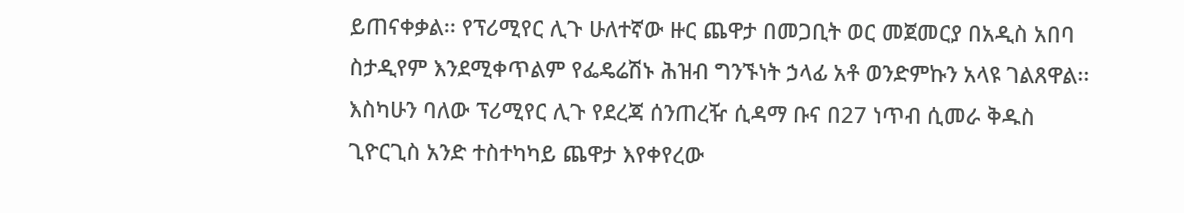ይጠናቀቃል፡፡ የፕሪሚየር ሊጉ ሁለተኛው ዙር ጨዋታ በመጋቢት ወር መጀመርያ በአዲስ አበባ ስታዲየም እንደሚቀጥልም የፌዴሬሽኑ ሕዝብ ግንኙነት ኃላፊ አቶ ወንድምኩን አላዩ ገልጸዋል፡፡  እስካሁን ባለው ፕሪሚየር ሊጉ የደረጃ ሰንጠረዥ ሲዳማ ቡና በ27 ነጥብ ሲመራ ቅዱስ ጊዮርጊስ አንድ ተስተካካይ ጨዋታ እየቀየረው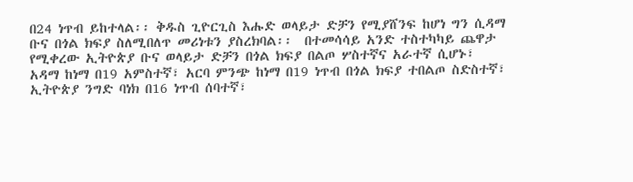በ24 ነጥብ ይከተላል፡፡ ቅዱስ ጊዮርጊስ እሑድ ወላይታ ድቻን የሚያሸንፍ ከሆነ ግን ሲዳማ ቡና በጎል ክፍያ ስለሚበለጥ መሪነቱን ያስረክባል፡፡  በተመሳሳይ አንድ ተስተካካይ ጨዋታ የሚቀረው ኢትዮጵያ ቡና ወላይታ ድቻን በጎል ክፍያ በልጦ ሦስተኛና አራተኛ ሲሆኑ፣ አዳማ ከነማ በ19 አምስተኛ፣ አርባ ምንጭ ከነማ በ19 ነጥብ በጎል ክፍያ ተበልጦ ስድስተኛ፣ ኢትዮጵያ ንግድ ባነክ በ16 ነጥብ ሰባተኛ፣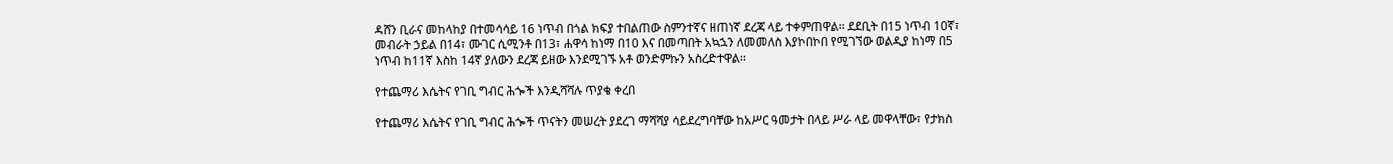ዳሸን ቢራና መከላከያ በተመሳሳይ 16 ነጥብ በጎል ክፍያ ተበልጠው ስምንተኛና ዘጠነኛ ደረጃ ላይ ተቀምጠዋል፡፡ ደደቢት በ15 ነጥብ 10ኛ፣ መብራት ኃይል በ14፣ ሙገር ሲሚንቶ በ13፣ ሐዋሳ ከነማ በ10 እና በመጣበት አኳኋን ለመመለስ እያኮበኮበ የሚገኘው ወልዲያ ከነማ በ5 ነጥብ ከ11ኛ እስከ 14ኛ ያለውን ደረጃ ይዘው እንደሚገኙ አቶ ወንድምኩን አስረድተዋል፡፡

የተጨማሪ እሴትና የገቢ ግብር ሕጐች እንዲሻሻሉ ጥያቄ ቀረበ

የተጨማሪ እሴትና የገቢ ግብር ሕጐች ጥናትን መሠረት ያደረገ ማሻሻያ ሳይደረግባቸው ከአሥር ዓመታት በላይ ሥራ ላይ መዋላቸው፣ የታክስ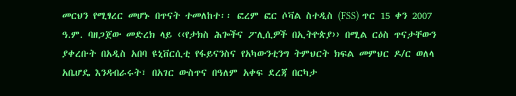መርህን የሚፃረር መሆኑ በጥናት ተመለከተ፡፡ ፎረም ፎር ሶቫል ስተዲስ (FSS) ጥር 15 ቀን 2007 ዓ.ም. ባዘጋጀው መድረክ ላይ ‹‹የታክስ ሕጐችና ፖሊሲዎች በኢትዮጵያ›› በሚል ርዕስ ጥናታቸውን ያቀረቡት በአዲስ አበባ ዩኒቨርሲቲ የፋይናንስና የአካውንቲንግ ትምህርት ክፍል መምህር ዶ/ር ወለላ አቤሆዴ እንዳብራሩት፣ በአገር ውስጥና በዓለም አቀፍ ደረጃ በርካታ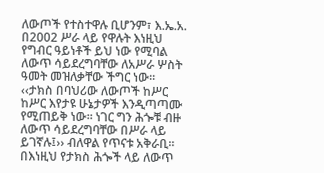ለውጦች የተስተዋሉ ቢሆንም፣ እ.ኤ.አ. በ2002 ሥራ ላይ የዋሉት እነዚህ የግብር ዓይነቶች ይህ ነው የሚባል ለውጥ ሳይደረግባቸው ለአሥራ ሦስት ዓመት መዝለቃቸው ችግር ነው፡፡  ‹‹ታክስ በባህሪው ለውጦች ከሥር ከሥር እየታዩ ሁኔታዎች እንዲጣጣሙ የሚጠይቅ ነው፡፡ ነገር ግን ሕጐቹ ብዙ ለውጥ ሳይደረግባቸው በሥራ ላይ ይገኛሉ፤›› ብለዋል የጥናቱ አቅራቢ፡፡  በእነዚህ የታክስ ሕጐች ላይ ለውጥ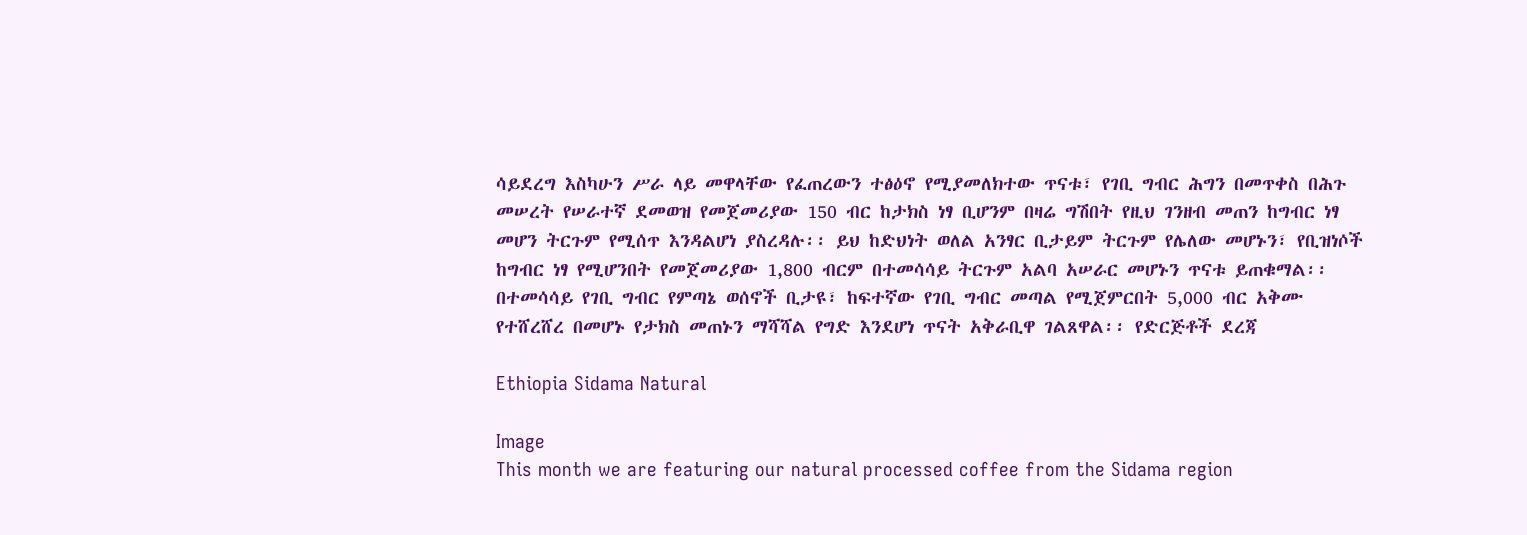ሳይደረግ እስካሁን ሥራ ላይ መዋላቸው የፈጠረውን ተፅዕኖ የሚያመለክተው ጥናቱ፣ የገቢ ግብር ሕግን በመጥቀስ በሕጉ መሠረት የሠራተኛ ደመወዝ የመጀመሪያው 150 ብር ከታክስ ነፃ ቢሆንም በዛሬ ግሽበት የዚህ ገንዘብ መጠን ከግብር ነፃ መሆን ትርጉም የሚሰጥ እንዳልሆነ ያስረዳሉ፡፡ ይህ ከድህነት ወለል አንፃር ቢታይም ትርጉም የሌለው መሆኑን፣ የቢዝነሶች ከግብር ነፃ የሚሆንበት የመጀመሪያው 1,800 ብርም በተመሳሳይ ትርጉም አልባ አሠራር መሆኑን ጥናቱ ይጠቁማል፡፡ በተመሳሳይ የገቢ ግብር የምጣኔ ወሰኖች ቢታዩ፣ ከፍተኛው የገቢ ግብር መጣል የሚጀምርበት 5,000 ብር አቅሙ የተሸረሸረ በመሆኑ የታክስ መጠኑን ማሻሻል የግድ እንደሆነ ጥናት አቅራቢዋ ገልጸዋል፡፡ የድርጅቶች ደረጃ

Ethiopia Sidama Natural

Image
This month we are featuring our natural processed coffee from the Sidama region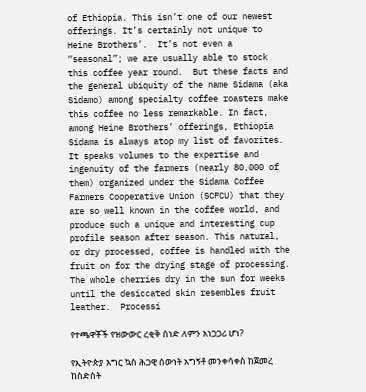of Ethiopia. This isn’t one of our newest offerings. It’s certainly not unique to Heine Brothers’.  It’s not even a “seasonal”; we are usually able to stock this coffee year round.  But these facts and the general ubiquity of the name Sidama (aka Sidamo) among specialty coffee roasters make this coffee no less remarkable. In fact, among Heine Brothers’ offerings, Ethiopia Sidama is always atop my list of favorites.  It speaks volumes to the expertise and ingenuity of the farmers (nearly 80,000 of them) organized under the Sidama Coffee Farmers Cooperative Union (SCFCU) that they are so well known in the coffee world, and produce such a unique and interesting cup profile season after season. This natural, or dry processed, coffee is handled with the fruit on for the drying stage of processing.  The whole cherries dry in the sun for weeks until the desiccated skin resembles fruit leather.  Processi

የተጫዋቾች የዝውውር ረቂቅ ሰነድ ለምን አነጋጋሪ ሆነ?

የኢትዮጵያ እግር ኳስ ሕጋዊ ሰውነት አግኝቶ መንቀሳቀስ ከጀመረ ከስድስት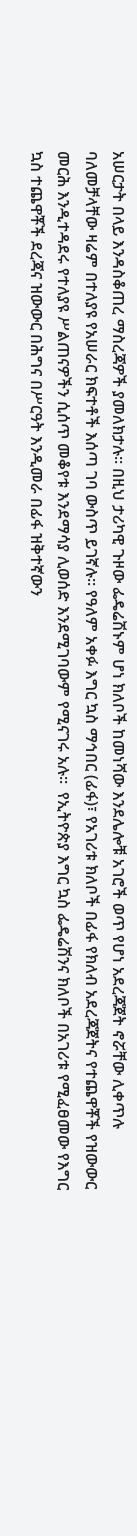አሠርታት በላይ እንዳስቆጠረ ማስረጃዎች ያመለክታሉ፡፡ በዚህ ታሪካዊ ጉዞው ፌዴሬሽኑም ሆነ ክለቦች ከመነሻው እንደሌሎቹ አገሮች ወጥ የሆነ አደረጃጀት ኖሯቸው ሊቀጥሉ ባለመቻላቸው ዛሬም በተለያዩ የአሠራር ክፍተቶች እሰጣ ገባ ውስጥ ይገኛሉ፡፡ የዓለም አቀፉ እግር ኳስ ማኅበር (ፊፋ)፣ የአገሪቱ ክለቦች በፊፋ የክለብ አደረጃጀትና የተጨዋቾች የዝውውር መርሕ እንዲተዳደሩ የተለያዩ ሥልጠናዎችን ሲሰጥ መቆየቱ እንደማሳያ ሊወሰድ እንደሚገባውም የሚናገሩ አሉ፡፡  የኢትዮጵያ እግር ኳስ ፌዴሬሽንና ክለቦች በአገሪቱ የሚፈፀመው የእግር ኳስ ተጨዋቾች ደረጃና ዝውውር በሕግና በሥርዓት እንዲመራ በፊፋ ዝቅተኛውን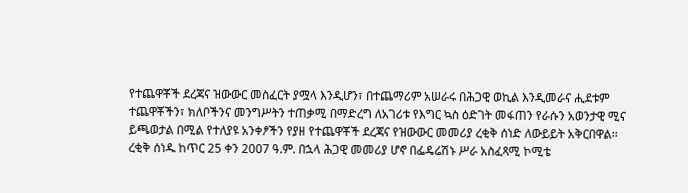የተጨዋቾች ደረጃና ዝውውር መስፈርት ያሟላ እንዲሆን፣ በተጨማሪም አሠራሩ በሕጋዊ ወኪል እንዲመራና ሒደቱም ተጨዋቾችን፣ ክለቦችንና መንግሥትን ተጠቃሚ በማድረግ ለአገሪቱ የእግር ኳስ ዕድገት መፋጠን የራሱን አወንታዊ ሚና ይጫወታል በሚል የተለያዩ አንቀፆችን የያዘ የተጨዋቾች ደረጃና የዝውውር መመሪያ ረቂቅ ሰነድ ለውይይት አቅርበዋል፡፡ ረቂቅ ሰነዱ ከጥር 25 ቀን 2007 ዓ.ም. በኋላ ሕጋዊ መመሪያ ሆኖ በፌዴሬሽኑ ሥራ አስፈጻሚ ኮሚቴ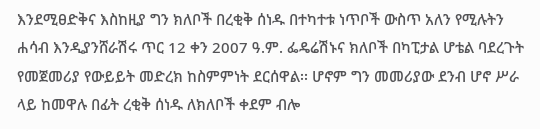እንደሚፀድቅና እስከዚያ ግን ክለቦች በረቂቅ ሰነዱ በተካተቱ ነጥቦች ውስጥ አለን የሚሉትን ሐሳብ እንዲያንሸራሽሩ ጥር 12 ቀን 2007 ዓ.ም. ፌዴሬሽኑና ክለቦች በካፒታል ሆቴል ባደረጉት የመጀመሪያ የውይይት መድረክ ከስምምነት ደርሰዋል፡፡ ሆኖም ግን መመሪያው ደንብ ሆኖ ሥራ ላይ ከመዋሉ በፊት ረቂቅ ሰነዱ ለክለቦች ቀደም ብሎ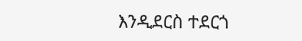እንዲደርስ ተደርጎ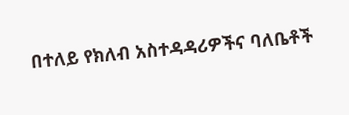በተለይ የክለብ አስተዳዳሪዎችና ባለቤቶች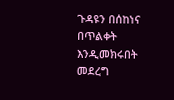ጉዳዩን በሰከነና በጥልቀት እንዲመክሩበት መደረግ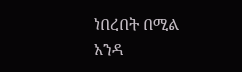ነበረበት በሚል አንዳ